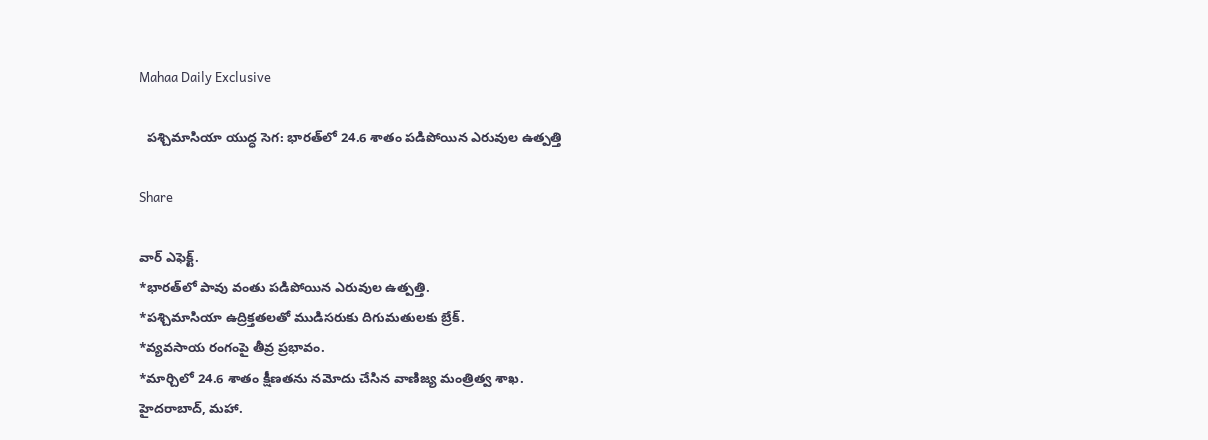Mahaa Daily Exclusive

  పశ్చిమాసియా యుద్ధ సెగ: భారత్‌లో 24.6 శాతం పడిపోయిన ఎరువుల ఉత్పత్తి

Share

వార్‌ ఎఫెక్ట్‌.
*భారత్‌లో పావు వంతు పడిపోయిన ఎరువుల ఉత్పత్తి.
*పశ్చిమాసియా ఉద్రిక్తతలతో ముడిసరుకు దిగుమతులకు బ్రేక్‌.
*వ్యవసాయ రంగంపై తీవ్ర ప్రభావం.
*మార్చిలో 24.6 శాతం క్షీణతను నమోదు చేసిన వాణిజ్య మంత్రిత్వ శాఖ.
హైదరాబాద్, మహా.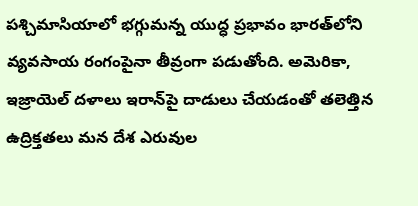పశ్చిమాసియాలో భగ్గుమన్న యుద్ధ ప్రభావం భారత్‌లోని వ్యవసాయ రంగంపైనా తీవ్రంగా పడుతోంది. అమెరికా, ఇజ్రాయెల్ దళాలు ఇరాన్‌పై దాడులు చేయడంతో తలెత్తిన ఉద్రిక్తతలు మన దేశ ఎరువుల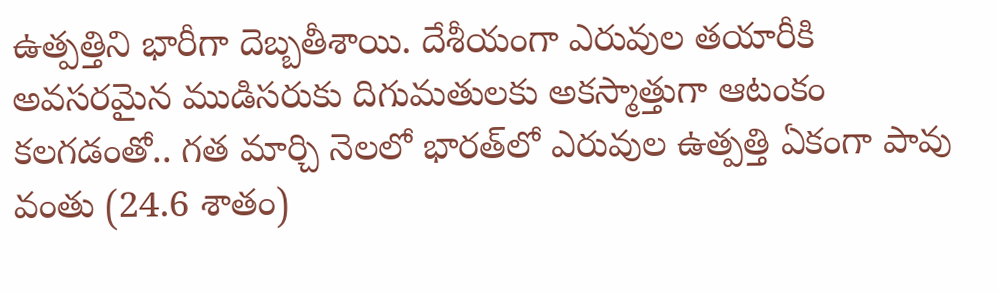ఉత్పత్తిని భారీగా దెబ్బతీశాయి. దేశీయంగా ఎరువుల తయారీకి అవసరమైన ముడిసరుకు దిగుమతులకు అకస్మాత్తుగా ఆటంకం కలగడంతో.. గత మార్చి నెలలో భారత్‌లో ఎరువుల ఉత్పత్తి ఏకంగా పావు వంతు (24.6 శాతం)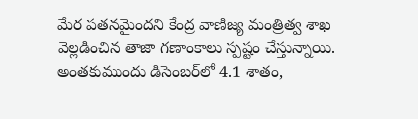మేర పతనమైందని కేంద్ర వాణిజ్య మంత్రిత్వ శాఖ వెల్లడించిన తాజా గణాంకాలు స్పష్టం చేస్తున్నాయి. అంతకుముందు డిసెంబర్‌లో 4.1 శాతం,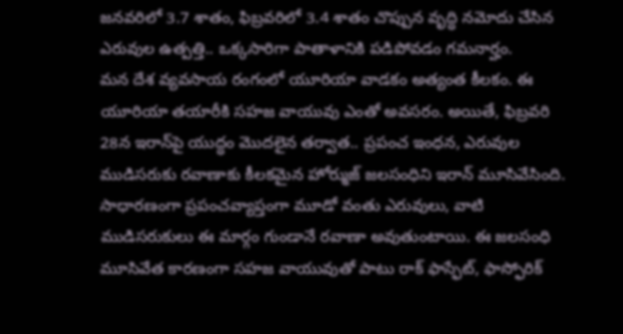జనవరిలో 3.7 శాతం, ఫిబ్రవరిలో 3.4 శాతం చొప్పున వృద్ధి నమోదు చేసిన ఎరువుల ఉత్పత్తి.. ఒక్కసారిగా పాతాళానికి పడిపోవడం గమనార్హం.
మన దేశ వ్యవసాయ రంగంలో యూరియా వాడకం అత్యంత కీలకం. ఈ యూరియా తయారీకి సహజ వాయువు ఎంతో అవసరం. అయితే, ఫిబ్రవరి 28న ఇరాన్‌పై యుద్ధం మొదలైన తర్వాత.. ప్రపంచ ఇంధన, ఎరువుల ముడిసరుకు రవాణాకు కీలకమైన హోర్ముజ్‌ జలసంధిని ఇరాన్ మూసివేసింది. సాధారణంగా ప్రపంచవ్యాప్తంగా మూడో వంతు ఎరువులు, వాటి ముడిసరుకులు ఈ మార్గం గుండానే రవాణా అవుతుంటాయి. ఈ జలసంధి మూసివేత కారణంగా సహజ వాయువుతో పాటు రాక్ ఫాస్ఫేట్, ఫాస్ఫోరిక్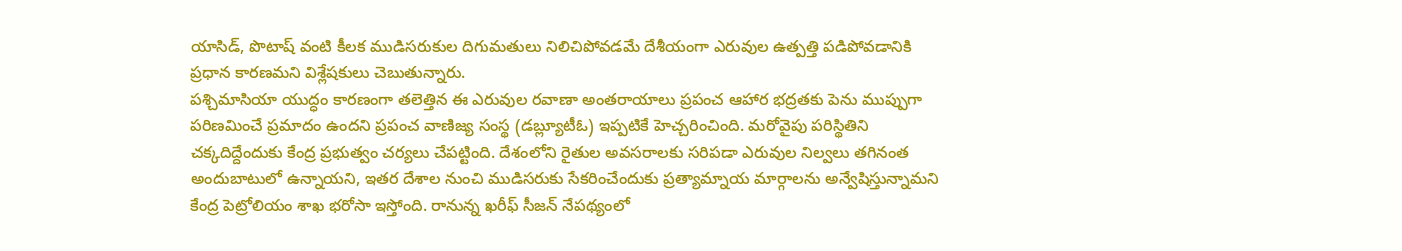యాసిడ్, పొటాష్ వంటి కీలక ముడిసరుకుల దిగుమతులు నిలిచిపోవడమే దేశీయంగా ఎరువుల ఉత్పత్తి పడిపోవడానికి ప్రధాన కారణమని విశ్లేషకులు చెబుతున్నారు.
పశ్చిమాసియా యుద్ధం కారణంగా తలెత్తిన ఈ ఎరువుల రవాణా అంతరాయాలు ప్రపంచ ఆహార భద్రతకు పెను ముప్పుగా పరిణమించే ప్రమాదం ఉందని ప్రపంచ వాణిజ్య సంస్థ (డబ్ల్యూటీఓ) ఇప్పటికే హెచ్చరించింది. మరోవైపు పరిస్థితిని చక్కదిద్దేందుకు కేంద్ర ప్రభుత్వం చర్యలు చేపట్టింది. దేశంలోని రైతుల అవసరాలకు సరిపడా ఎరువుల నిల్వలు తగినంత అందుబాటులో ఉన్నాయని, ఇతర దేశాల నుంచి ముడిసరుకు సేకరించేందుకు ప్రత్యామ్నాయ మార్గాలను అన్వేషిస్తున్నామని కేంద్ర పెట్రోలియం శాఖ భరోసా ఇస్తోంది. రానున్న ఖరీఫ్‌ సీజన్‌ నేపథ్యంలో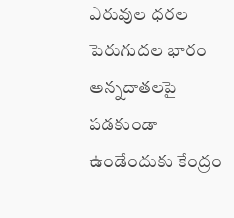ఎరువుల ధరల పెరుగుదల భారం అన్నదాతలపై పడకుండా ఉండేందుకు కేంద్రం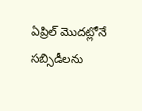ఏప్రిల్ మొదట్లోనే సబ్సిడీలను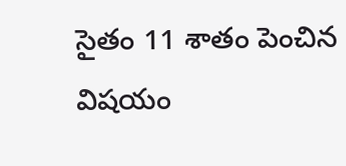సైతం 11 శాతం పెంచిన విషయం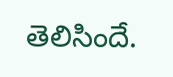తెలిసిందే.